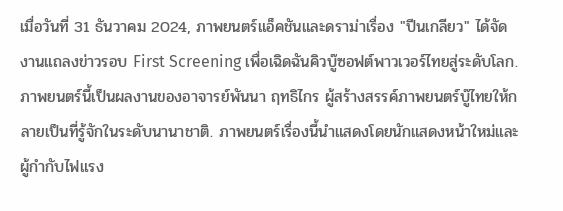เมื่อวันที่ 31 ธันวาคม 2024, ภาพยนตร์แอ็คชันและดราม่าเรื่อง "ปีนเกลียว" ได้จัดงานแถลงข่าวรอบ First Screening เพื่อเฉิดฉันคิวบู๊ซอฟต์พาวเวอร์ไทยสู่ระดับโลก. ภาพยนตร์นี้เป็นผลงานของอาจารย์พันนา ฤทธิไกร ผู้สร้างสรรค์ภาพยนตร์บู๊ไทยให้กลายเป็นที่รู้จักในระดับนานาชาติ. ภาพยนตร์เรื่องนี้นำแสดงโดยนักแสดงหน้าใหม่และผู้กำกับไฟแรง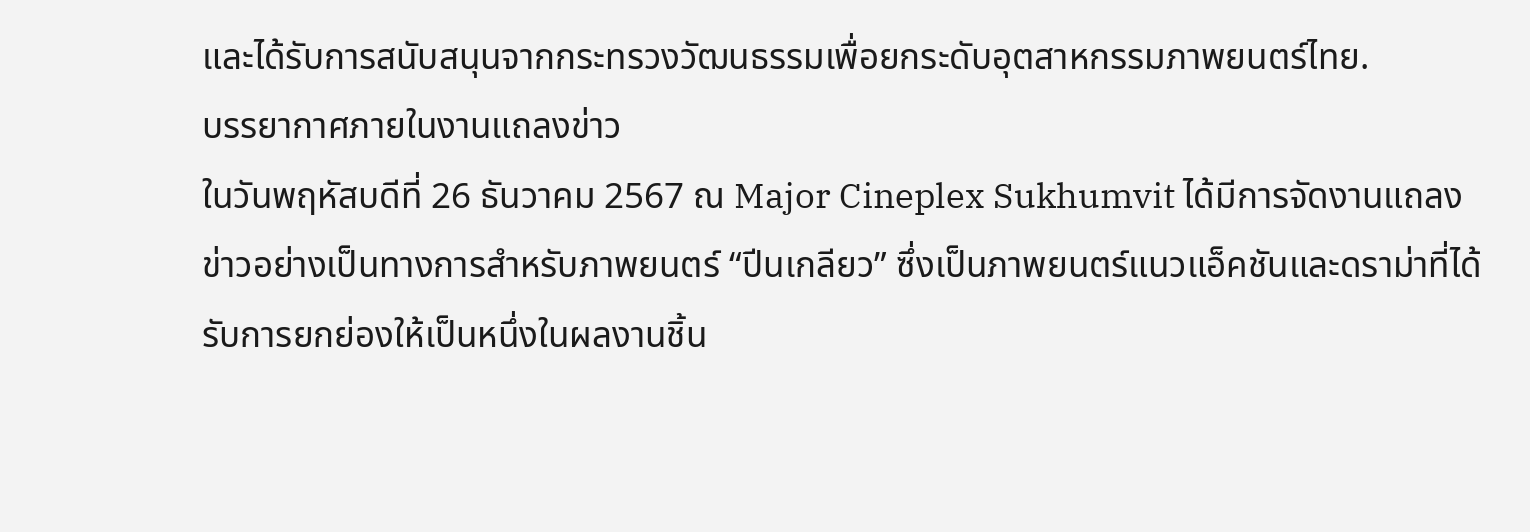และได้รับการสนับสนุนจากกระทรวงวัฒนธรรมเพื่อยกระดับอุตสาหกรรมภาพยนตร์ไทย.
บรรยากาศภายในงานแถลงข่าว
ในวันพฤหัสบดีที่ 26 ธันวาคม 2567 ณ Major Cineplex Sukhumvit ได้มีการจัดงานแถลงข่าวอย่างเป็นทางการสำหรับภาพยนตร์ “ปีนเกลียว” ซึ่งเป็นภาพยนตร์แนวแอ็คชันและดราม่าที่ได้รับการยกย่องให้เป็นหนึ่งในผลงานชิ้น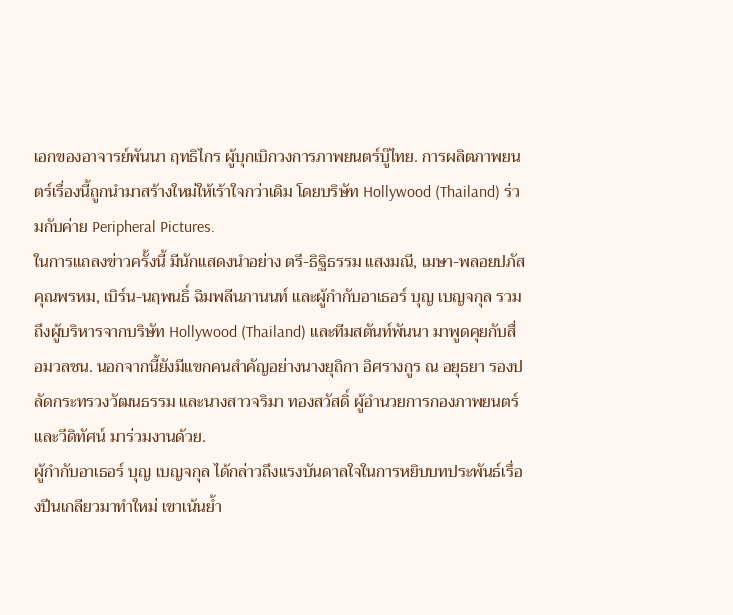เอกของอาจารย์พันนา ฤทธิไกร ผู้บุกเบิกวงการภาพยนตร์บู๊ไทย. การผลิตภาพยนตร์เรื่องนี้ถูกนำมาสร้างใหม่ให้เร้าใจกว่าเดิม โดยบริษัท Hollywood (Thailand) ร่วมกับค่าย Peripheral Pictures.
ในการแถลงข่าวครั้งนี้ มีนักแสดงนำอย่าง ตรี-ธิฐิธรรม แสงมณี, เมษา-พลอยปภัส คุณพรหม, เบิร์น-นฤพนธิ์ ฉิมพลีนภานนท์ และผู้กำกับอาเธอร์ บุญ เบญจกุล รวมถึงผู้บริหารจากบริษัท Hollywood (Thailand) และทีมสตันท์พันนา มาพูดคุยกับสื่อมวลชน. นอกจากนี้ยังมีแขกคนสำคัญอย่างนางยุถิกา อิศรางกูร ณ อยุธยา รองปลัดกระทรวงวัฒนธรรม และนางสาวจริมา ทองสวัสดิ์ ผู้อำนวยการกองภาพยนตร์และวีดิทัศน์ มาร่วมงานด้วย.
ผู้กำกับอาเธอร์ บุญ เบญจกุล ได้กล่าวถึงแรงบันดาลใจในการหยิบบทประพันธ์เรื่องปีนเกลียวมาทำใหม่ เขาเน้นย้ำ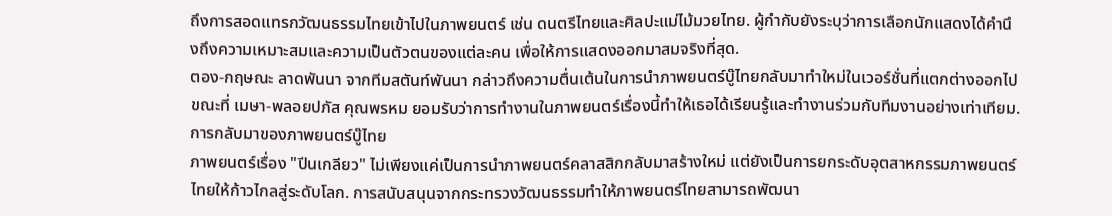ถึงการสอดแทรกวัฒนธรรมไทยเข้าไปในภาพยนตร์ เช่น ดนตรีไทยและศิลปะแม่ไม้มวยไทย. ผู้กำกับยังระบุว่าการเลือกนักแสดงได้คำนึงถึงความเหมาะสมและความเป็นตัวตนของแต่ละคน เพื่อให้การแสดงออกมาสมจริงที่สุด.
ตอง-กฤษณะ ลาดพันนา จากทีมสตันท์พันนา กล่าวถึงความตื่นเต้นในการนำภาพยนตร์บู๊ไทยกลับมาทำใหม่ในเวอร์ชั่นที่แตกต่างออกไป ขณะที่ เมษา-พลอยปภัส คุณพรหม ยอมรับว่าการทำงานในภาพยนตร์เรื่องนี้ทำให้เธอได้เรียนรู้และทำงานร่วมกับทีมงานอย่างเท่าเทียม.
การกลับมาของภาพยนตร์บู๊ไทย
ภาพยนตร์เรื่อง "ปีนเกลียว" ไม่เพียงแค่เป็นการนำภาพยนตร์คลาสสิกกลับมาสร้างใหม่ แต่ยังเป็นการยกระดับอุตสาหกรรมภาพยนตร์ไทยให้ก้าวไกลสู่ระดับโลก. การสนับสนุนจากกระทรวงวัฒนธรรมทำให้ภาพยนตร์ไทยสามารถพัฒนา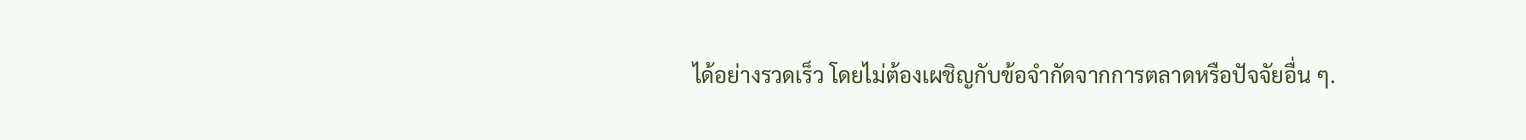ได้อย่างรวดเร็ว โดยไม่ต้องเผชิญกับข้อจำกัดจากการตลาดหรือปัจจัยอื่น ๆ.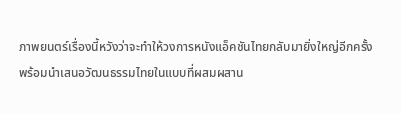ภาพยนตร์เรื่องนี้หวังว่าจะทำให้วงการหนังแอ็คชันไทยกลับมายิ่งใหญ่อีกครั้ง พร้อมนำเสนอวัฒนธรรมไทยในแบบที่ผสมผสาน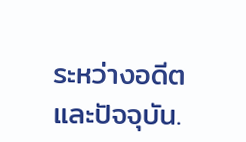ระหว่างอดีตและปัจจุบัน.